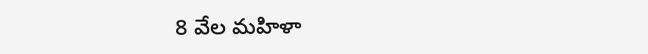8 వేల మహిళా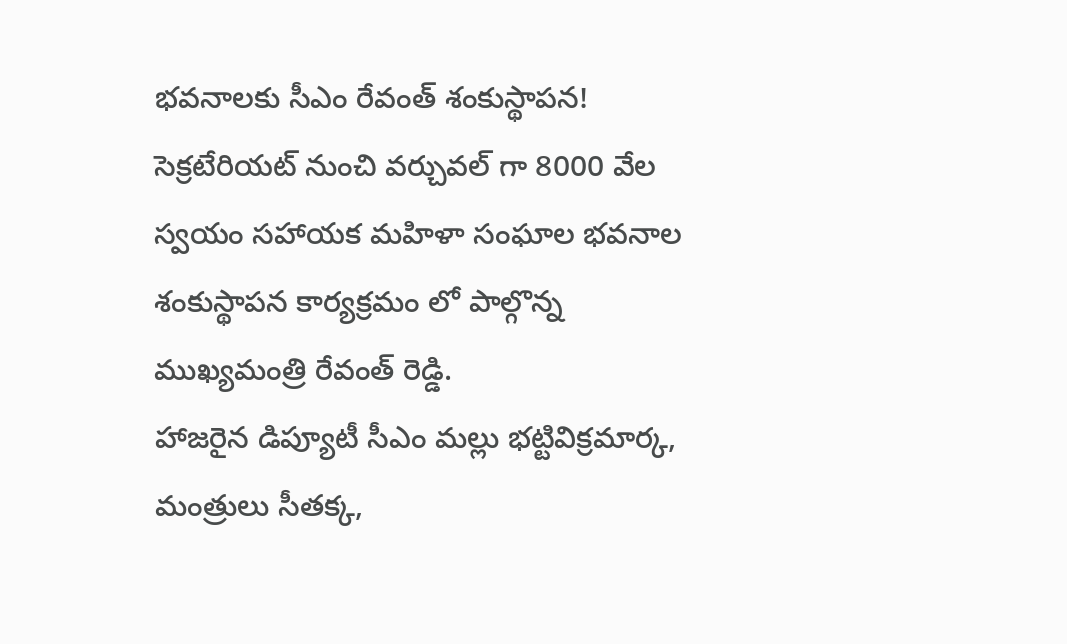భవనాలకు సీఎం రేవంత్ శంకుస్థాపన!
సెక్రటేరియట్ నుంచి వర్చువల్ గా 8000 వేల స్వయం సహాయక మహిళా సంఘాల భవనాల శంకుస్థాపన కార్యక్రమం లో పాల్గొన్న ముఖ్యమంత్రి రేవంత్ రెడ్డి.
హాజరైన డిప్యూటీ సీఎం మల్లు భట్టివిక్రమార్క, మంత్రులు సీతక్క,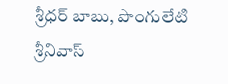శ్రీధర్ బాబు, పొంగులేటి శ్రీనివాస్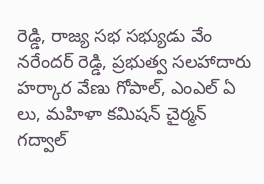రెడ్డి, రాజ్య సభ సభ్యుడు వేం నరేందర్ రెడ్డి, ప్రభుత్వ సలహాదారు హర్కార వేణు గోపాల్, ఎంఎల్ ఏ లు, మహిళా కమిషన్ చైర్మన్ గద్వాల్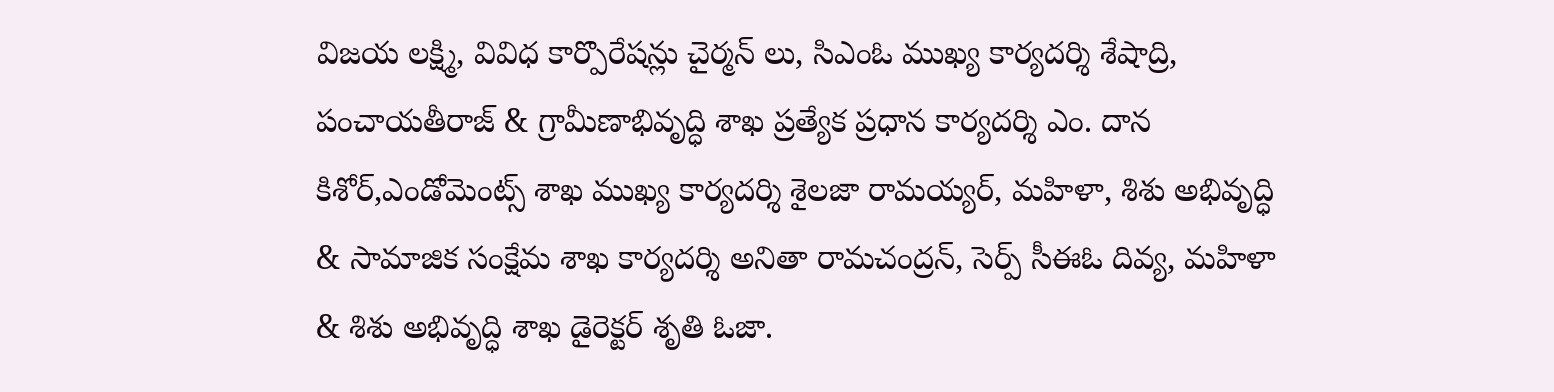విజయ లక్ష్మి, వివిధ కార్పొరేషన్లు చైర్మన్ లు, సిఎంఓ ముఖ్య కార్యదర్శి శేషాద్రి, పంచాయతీరాజ్ & గ్రామీణాభివృద్ధి శాఖ ప్రత్యేక ప్రధాన కార్యదర్శి ఎం. దాన కిశోర్,ఎండోమెంట్స్ శాఖ ముఖ్య కార్యదర్శి శైలజా రామయ్యర్, మహిళా, శిశు అభివృద్ధి & సామాజిక సంక్షేమ శాఖ కార్యదర్శి అనితా రామచంద్రన్, సెర్ప్ సీఈఓ దివ్య, మహిళా & శిశు అభివృద్ధి శాఖ డైరెక్టర్ శృతి ఓజా.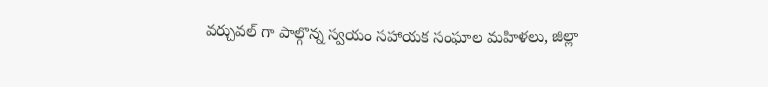వర్చువల్ గా పాల్గొన్న స్వయం సహాయక సంఘాల మహిళలు, జిల్లా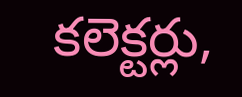కలెక్టర్లు,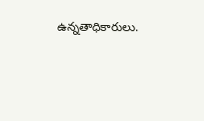ఉన్నతాధికారులు.